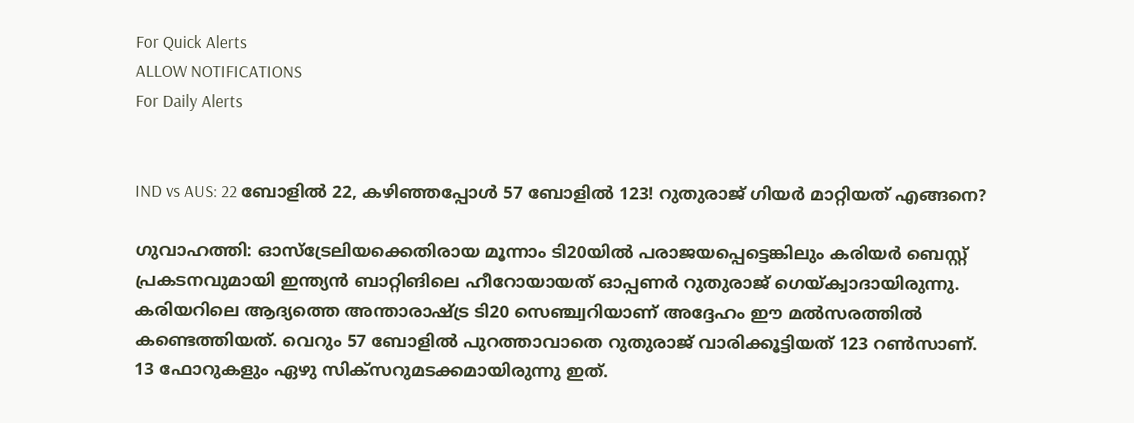For Quick Alerts
ALLOW NOTIFICATIONS
For Daily Alerts


IND vs AUS: 22 ബോളില്‍ 22, കഴിഞ്ഞപ്പോള്‍ 57 ബോളില്‍ 123! റുതുരാജ് ഗിയര്‍ മാറ്റിയത് എങ്ങനെ?

ഗുവാഹത്തി: ഓസ്‌ട്രേലിയക്കെതിരായ മൂന്നാം ടി20യില്‍ പരാജയപ്പെട്ടെങ്കിലും കരിയര്‍ ബെസ്റ്റ് പ്രകടനവുമായി ഇന്ത്യന്‍ ബാറ്റിങിലെ ഹീറോയായത് ഓപ്പണര്‍ റുതുരാജ് ഗെയ്ക്വാദായിരുന്നു. കരിയറിലെ ആദ്യത്തെ അന്താരാഷ്ട്ര ടി20 സെഞ്ച്വറിയാണ് അദ്ദേഹം ഈ മല്‍സരത്തില്‍ കണ്ടെത്തിയത്. വെറും 57 ബോളില്‍ പുറത്താവാതെ റുതുരാജ് വാരിക്കൂട്ടിയത് 123 റണ്‍സാണ്. 13 ഫോറുകളും ഏഴു സിക്‌സറുമടക്കമായിരുന്നു ഇത്.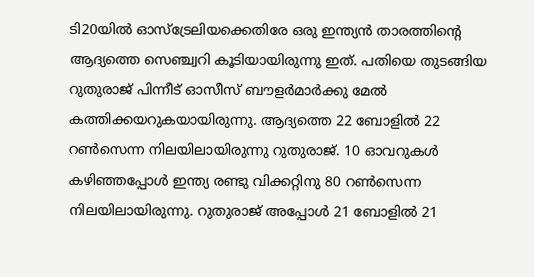ടി20യില്‍ ഓസ്‌ട്രേലിയക്കെതിരേ ഒരു ഇന്ത്യന്‍ താരത്തിന്റെ ആദ്യത്തെ സെഞ്ച്വറി കൂടിയായിരുന്നു ഇത്. പതിയെ തുടങ്ങിയ റുതുരാജ് പിന്നീട് ഓസീസ് ബൗളര്‍മാര്‍ക്കു മേല്‍ കത്തിക്കയറുകയായിരുന്നു. ആദ്യത്തെ 22 ബോളില്‍ 22 റണ്‍സെന്ന നിലയിലായിരുന്നു റുതുരാജ്. 10 ഓവറുകള്‍ കഴിഞ്ഞപ്പോള്‍ ഇന്ത്യ രണ്ടു വിക്കറ്റിനു 80 റണ്‍സെന്ന നിലയിലായിരുന്നു. റുതുരാജ് അപ്പോള്‍ 21 ബോളില്‍ 21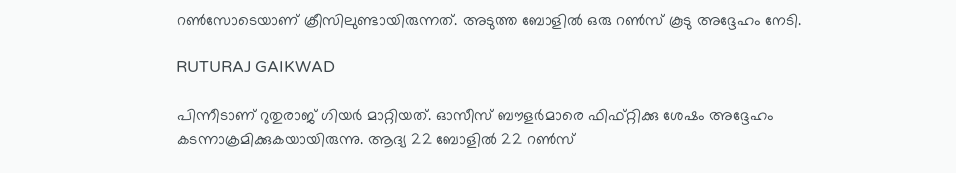റണ്‍സോടെയാണ് ക്രീസിലുണ്ടായിരുന്നത്. അടുത്ത ബോളില്‍ ഒരു റണ്‍സ് കൂടു അദ്ദേഹം നേടി.

RUTURAJ GAIKWAD

പിന്നീടാണ് റുതുരാജ് ഗിയര്‍ മാറ്റിയത്. ഓസീസ് ബൗളര്‍മാരെ ഫിഫ്റ്റിക്കു ശേഷം അദ്ദേഹം കടന്നാക്രമിക്കുകയായിരുന്നു. ആദ്യ 22 ബോളില്‍ 22 റണ്‍സ്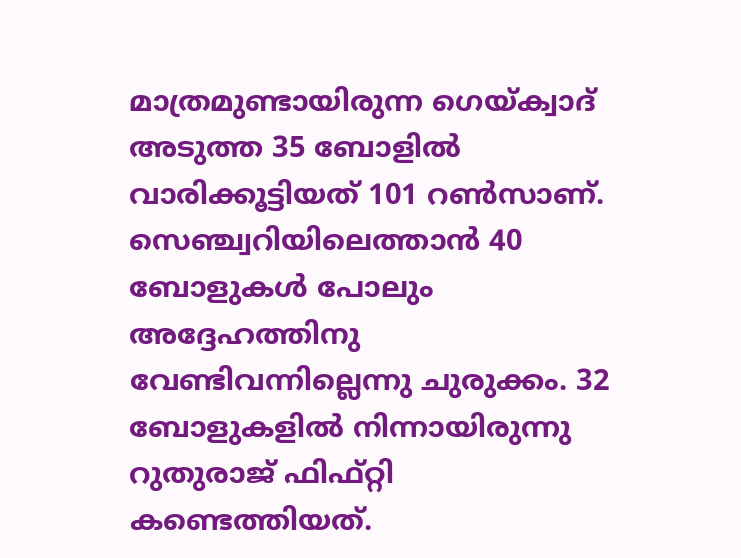മാത്രമുണ്ടായിരുന്ന ഗെയ്ക്വാദ് അടുത്ത 35 ബോളില്‍ വാരിക്കൂട്ടിയത് 101 റണ്‍സാണ്. സെഞ്ച്വറിയിലെത്താന്‍ 40 ബോളുകള്‍ പോലും അദ്ദേഹത്തിനു വേണ്ടിവന്നില്ലെന്നു ചുരുക്കം. 32 ബോളുകളില്‍ നിന്നായിരുന്നു റുതുരാജ് ഫിഫ്റ്റി കണ്ടെത്തിയത്.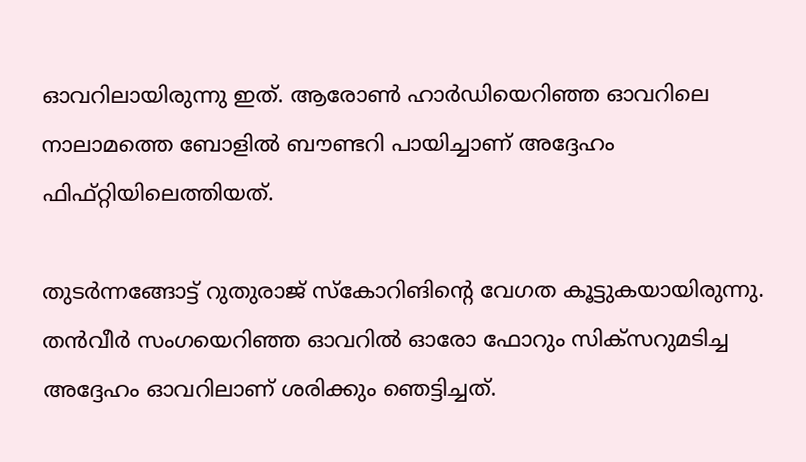ഓവറിലായിരുന്നു ഇത്. ആരോണ്‍ ഹാര്‍ഡിയെറിഞ്ഞ ഓവറിലെ നാലാമത്തെ ബോളില്‍ ബൗണ്ടറി പായിച്ചാണ് അദ്ദേഹം ഫിഫ്റ്റിയിലെത്തിയത്.

തുടര്‍ന്നങ്ങോട്ട് റുതുരാജ് സ്‌കോറിങിന്റെ വേഗത കൂട്ടുകയായിരുന്നു. തന്‍വീര്‍ സംഗയെറിഞ്ഞ ഓവറില്‍ ഓരോ ഫോറും സിക്‌സറുമടിച്ച അദ്ദേഹം ഓവറിലാണ് ശരിക്കും ഞെട്ടിച്ചത്.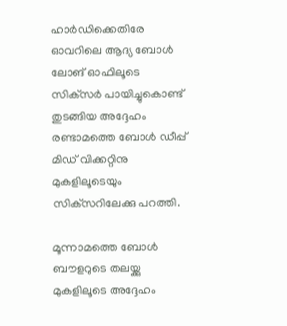ഹാര്‍ഡിക്കെതിരേ ഓവറിലെ ആദ്യ ബോൾ ലോങ് ഓഫിലൂടെ സിക്‌സര്‍ പായിച്ചുകൊണ്ട് തുടങ്ങിയ അദ്ദേഹം രണ്ടാമത്തെ ബോള്‍ ഡീപ്പ് മിഡ് വിക്കറ്റിനു മുകളിലൂടെയും സിക്‌സറിലേക്കു പറത്തി.

മൂന്നാമത്തെ ബോള്‍ ബൗളറുടെ തലയ്ക്കു മുകളിലൂടെ അദ്ദേഹം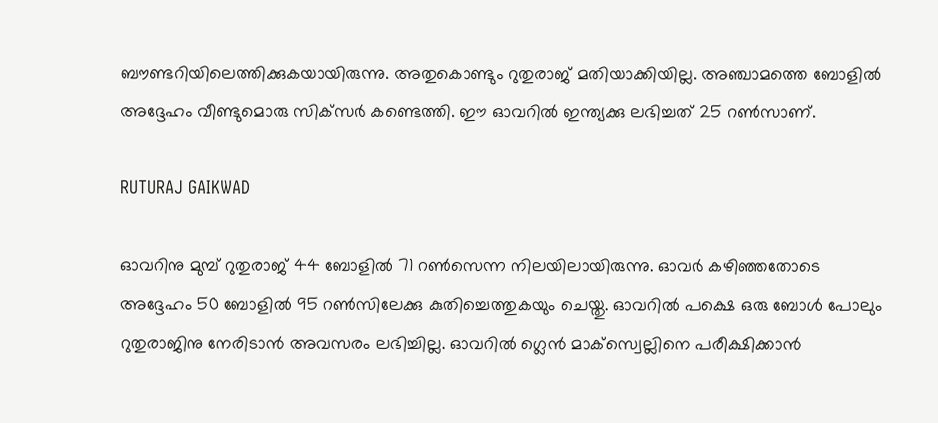ബൗണ്ടറിയിലെത്തിക്കുകയായിരുന്നു. അതുകൊണ്ടും റുതുരാജ് മതിയാക്കിയില്ല. അഞ്ചാമത്തെ ബോളില്‍ അദ്ദേഹം വീണ്ടുമൊരു സിക്‌സര്‍ കണ്ടെത്തി. ഈ ഓവറില്‍ ഇന്ത്യക്കു ലഭിച്ചത് 25 റണ്‍സാണ്.

RUTURAJ GAIKWAD

ഓവറിനു മുമ്പ് റുതുരാജ് 44 ബോളില്‍ 71 റണ്‍സെന്ന നിലയിലായിരുന്നു. ഓവര്‍ കഴിഞ്ഞതോടെ അദ്ദേഹം 50 ബോളില്‍ 95 റണ്‍സിലേക്കു കുതിച്ചെത്തുകയും ചെയ്തു. ഓവറില്‍ പക്ഷെ ഒരു ബോള്‍ പോലും റുതുരാജിനു നേരിടാന്‍ അവസരം ലഭിച്ചില്ല. ഓവറില്‍ ഗ്ലെന്‍ മാക്‌സ്വെല്ലിനെ പരീക്ഷിക്കാന്‍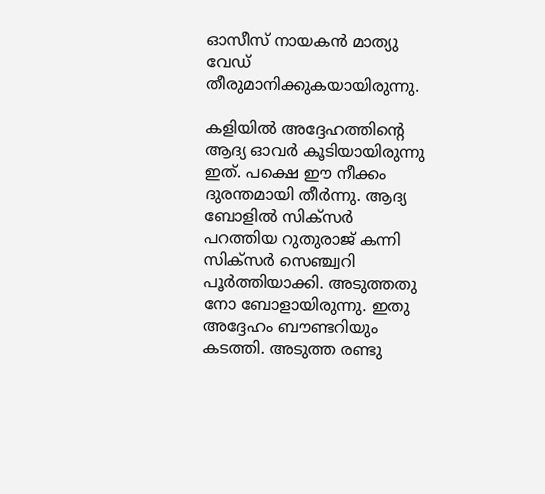ഓസീസ് നായകന്‍ മാത്യു വേഡ് തീരുമാനിക്കുകയായിരുന്നു.

കളിയില്‍ അദ്ദേഹത്തിന്റെ ആദ്യ ഓവര്‍ കൂടിയായിരുന്നു ഇത്. പക്ഷെ ഈ നീക്കം ദുരന്തമായി തീര്‍ന്നു. ആദ്യ ബോളില്‍ സിക്‌സര്‍ പറത്തിയ റുതുരാജ് കന്നി സിക്‌സര്‍ സെഞ്ച്വറി പൂര്‍ത്തിയാക്കി. അടുത്തതു നോ ബോളായിരുന്നു. ഇതു അദ്ദേഹം ബൗണ്ടറിയും കടത്തി. അടുത്ത രണ്ടു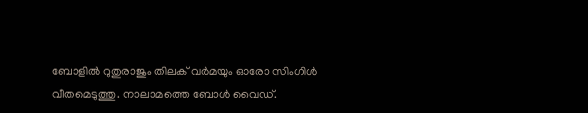ബോളില്‍ റുതുരാജും തിലക് വര്‍മയും ഓരോ സിംഗിള്‍ വീതമെടുത്തു. നാലാമത്തെ ബോള്‍ വൈഡ്.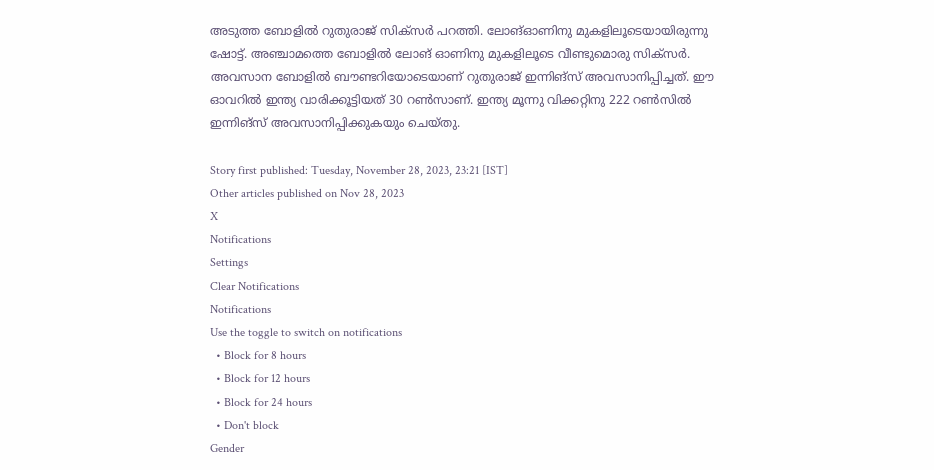അടുത്ത ബോളില്‍ റുതുരാജ് സിക്‌സര്‍ പറത്തി. ലോങ്ഓണിനു മുകളിലൂടെയായിരുന്നു ഷോട്ട്. അഞ്ചാമത്തെ ബോളില്‍ ലോങ് ഓണിനു മുകളിലൂടെ വീണ്ടുമൊരു സിക്‌സര്‍. അവസാന ബോളില്‍ ബൗണ്ടറിയോടെയാണ് റുതുരാജ് ഇന്നിങ്‌സ് അവസാനിപ്പിച്ചത്. ഈ ഓവറില്‍ ഇന്ത്യ വാരിക്കൂട്ടിയത് 30 റണ്‍സാണ്. ഇന്ത്യ മൂന്നു വിക്കറ്റിനു 222 റണ്‍സില്‍ ഇന്നിങ്സ് അവസാനിപ്പിക്കുകയും ചെയ്തു.

Story first published: Tuesday, November 28, 2023, 23:21 [IST]
Other articles published on Nov 28, 2023
X
Notifications
Settings
Clear Notifications
Notifications
Use the toggle to switch on notifications
  • Block for 8 hours
  • Block for 12 hours
  • Block for 24 hours
  • Don't block
Gender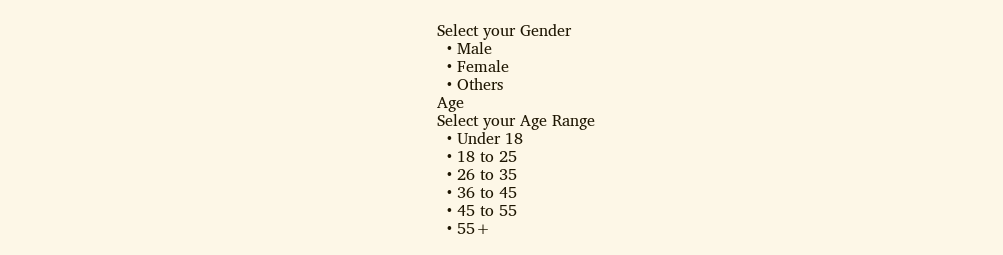Select your Gender
  • Male
  • Female
  • Others
Age
Select your Age Range
  • Under 18
  • 18 to 25
  • 26 to 35
  • 36 to 45
  • 45 to 55
  • 55+